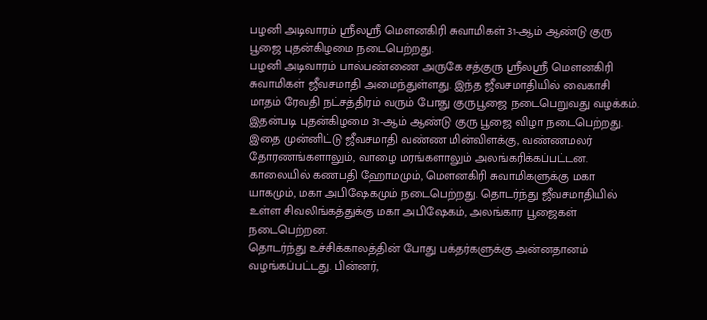பழனி அடிவாரம் ஸ்ரீலஸ்ரீ மௌனகிரி சுவாமிகள் 31-ஆம் ஆண்டு குரு பூஜை புதன்கிழமை நடைபெற்றது.
பழனி அடிவாரம் பால்பண்ணை அருகே சத்குரு ஸ்ரீலஸ்ரீ மௌனகிரி சுவாமிகள் ஜீவசமாதி அமைந்துள்ளது. இந்த ஜீவசமாதியில் வைகாசி மாதம் ரேவதி நட்சத்திரம் வரும் போது குருபூஜை நடைபெறுவது வழக்கம். இதன்படி புதன்கிழமை 31-ஆம் ஆண்டு குரு பூஜை விழா நடைபெற்றது.
இதை முன்னிட்டு ஜீவசமாதி வண்ண மின்விளக்கு, வண்ணமலர் தோரணங்களாலும், வாழை மரங்களாலும் அலங்கரிக்கப்பட்டன.
காலையில் கணபதி ஹோமமும், மௌனகிரி சுவாமிகளுக்கு மகா யாகமும், மகா அபிஷேகமும் நடைபெற்றது. தொடர்ந்து ஜீவசமாதியில் உள்ள சிவலிங்கத்துக்கு மகா அபிஷேகம், அலங்கார பூஜைகள் நடைபெற்றன.
தொடர்ந்து உச்சிக்காலத்தின் போது பக்தர்களுக்கு அன்னதானம் வழங்கப்பட்டது. பின்னர்,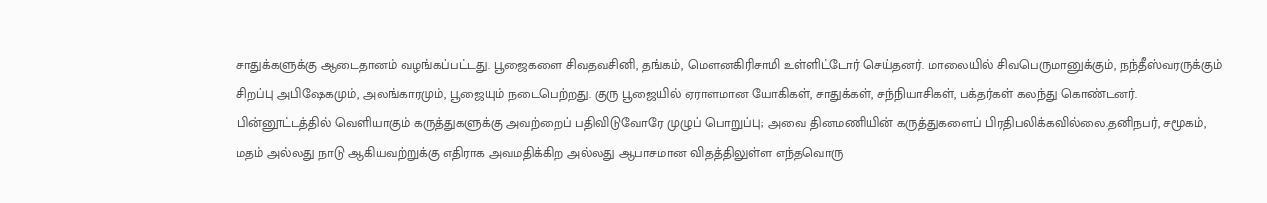சாதுக்களுக்கு ஆடைதானம் வழங்கப்பட்டது. பூஜைகளை சிவதவசினி, தங்கம், மௌனகிரிசாமி உள்ளிட்டோர் செய்தனர். மாலையில் சிவபெருமானுக்கும், நந்தீஸ்வரருக்கும் சிறப்பு அபிஷேகமும், அலங்காரமும், பூஜையும் நடைபெற்றது. குரு பூஜையில் ஏராளமான யோகிகள், சாதுக்கள், சந்நியாசிகள், பக்தர்கள் கலந்து கொண்டனர்.
பின்னூட்டத்தில் வெளியாகும் கருத்துகளுக்கு அவற்றைப் பதிவிடுவோரே முழுப் பொறுப்பு; அவை தினமணியின் கருத்துகளைப் பிரதிபலிக்கவில்லை.தனிநபர், சமூகம், மதம் அல்லது நாடு ஆகியவற்றுக்கு எதிராக அவமதிக்கிற அல்லது ஆபாசமான விதத்திலுள்ள எந்தவொரு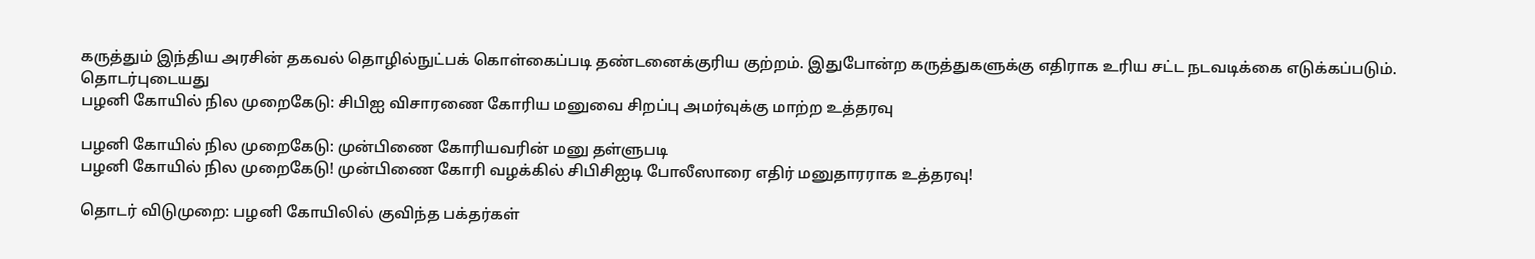கருத்தும் இந்திய அரசின் தகவல் தொழில்நுட்பக் கொள்கைப்படி தண்டனைக்குரிய குற்றம். இதுபோன்ற கருத்துகளுக்கு எதிராக உரிய சட்ட நடவடிக்கை எடுக்கப்படும்.
தொடர்புடையது
பழனி கோயில் நில முறைகேடு: சிபிஐ விசாரணை கோரிய மனுவை சிறப்பு அமர்வுக்கு மாற்ற உத்தரவு

பழனி கோயில் நில முறைகேடு: முன்பிணை கோரியவரின் மனு தள்ளுபடி
பழனி கோயில் நில முறைகேடு! முன்பிணை கோரி வழக்கில் சிபிசிஐடி போலீஸாரை எதிர் மனுதாரராக உத்தரவு!

தொடர் விடுமுறை: பழனி கோயிலில் குவிந்த பக்தர்கள்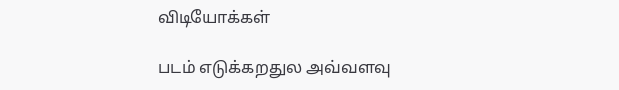விடியோக்கள்

படம் எடுக்கறதுல அவ்வளவு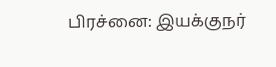பிரச்னை: இயக்குநர்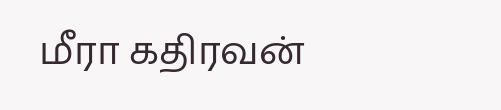மீரா கதிரவன்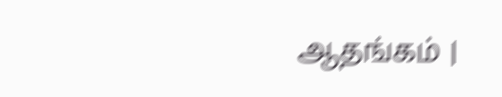ஆதங்கம் |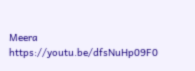Meera https://youtu.be/dfsNuHp09F0